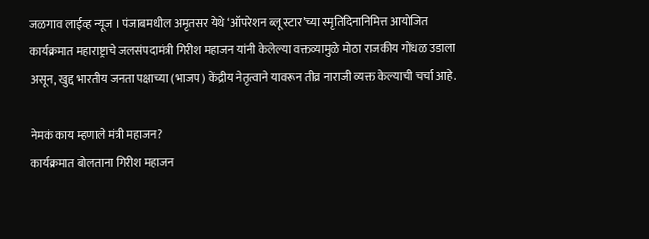जळगाव लाईव्ह न्यूज । पंजाबमधील अमृतसर येथे ‘ऑपरेशन ब्लू स्टार’च्या स्मृतिदिनानिमित्त आयोजित कार्यक्रमात महाराष्ट्राचे जलसंपदामंत्री गिरीश महाजन यांनी केलेल्या वक्तव्यामुळे मोठा राजकीय गोंधळ उडाला असून, खुद्द भारतीय जनता पक्षाच्या (भाजप) केंद्रीय नेतृत्वाने यावरून तीव्र नाराजी व्यक्त केल्याची चर्चा आहे.

नेमकं काय म्हणाले मंत्री महाजन?
कार्यक्रमात बोलताना गिरीश महाजन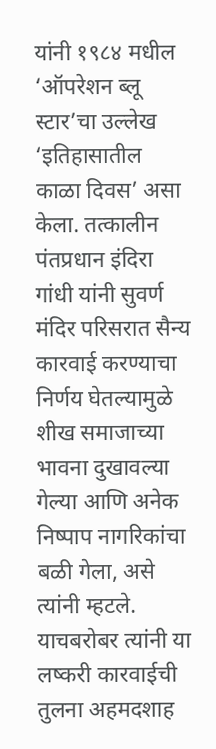यांनी १९८४ मधील ‘ऑपरेशन ब्लू स्टार’चा उल्लेख ‘इतिहासातील काळा दिवस’ असा केला. तत्कालीन पंतप्रधान इंदिरा गांधी यांनी सुवर्ण मंदिर परिसरात सैन्य कारवाई करण्याचा निर्णय घेतल्यामुळे शीख समाजाच्या भावना दुखावल्या गेल्या आणि अनेक निष्पाप नागरिकांचा बळी गेला, असे त्यांनी म्हटले. याचबरोबर त्यांनी या लष्करी कारवाईची तुलना अहमदशाह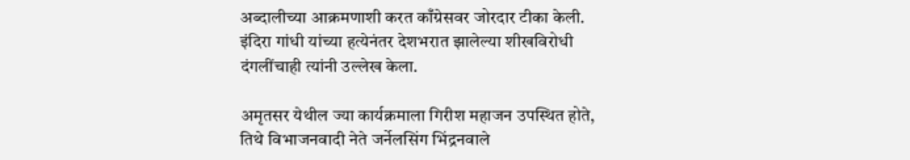अब्दालीच्या आक्रमणाशी करत काँग्रेसवर जोरदार टीका केली. इंदिरा गांधी यांच्या हत्येनंतर देशभरात झालेल्या शीखविरोधी दंगलींचाही त्यांनी उल्लेख केला.

अमृतसर येथील ज्या कार्यक्रमाला गिरीश महाजन उपस्थित होते, तिथे विभाजनवादी नेते जर्नेलसिंग भिंद्रनवाले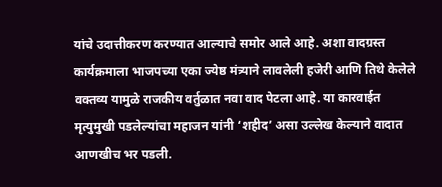यांचे उदात्तीकरण करण्यात आल्याचे समोर आले आहे. अशा वादग्रस्त कार्यक्रमाला भाजपच्या एका ज्येष्ठ मंत्र्याने लावलेली हजेरी आणि तिथे केलेले वक्तव्य यामुळे राजकीय वर्तुळात नवा वाद पेटला आहे. या कारवाईत मृत्युमुखी पडलेल्यांचा महाजन यांनी ‘शहीद’ असा उल्लेख केल्याने वादात आणखीच भर पडली.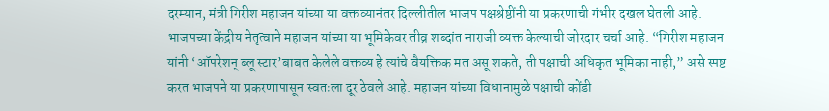दरम्यान, मंत्री गिरीश महाजन यांच्या या वक्तव्यानंतर दिल्लीतील भाजप पक्षश्रेष्ठींनी या प्रकरणाची गंभीर दखल घेतली आहे. भाजपच्या केंद्रीय नेतृत्वाने महाजन यांच्या या भूमिकेवर तीव्र शब्दांत नाराजी व्यक्त केल्याची जोरदार चर्चा आहे. “गिरीश महाजन यांनी ‘ऑपरेशन् ब्लू स्टार’बाबत केलेले वक्तव्य हे त्यांचे वैयक्तिक मत असू शकते, ती पक्षाची अधिकृत भूमिका नाही,” असे स्पष्ट करत भाजपने या प्रकरणापासून स्वतःला दूर ठेवले आहे. महाजन यांच्या विधानामुळे पक्षाची कोंडी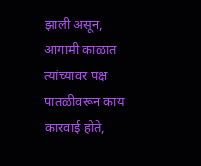झाली असून, आगामी काळात त्यांच्यावर पक्ष पातळीवरून काय कारवाई होते,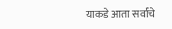याकडे आता सर्वांचे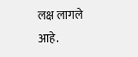लक्ष लागले आहे.